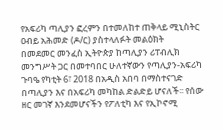የአፍሪካ ጣሊያን ፎረምን በተመለከተ ጠቅላይ ሚኒስትር ዐብይ አሕመድ (ዶ/ር) ያስተላለፉት መልዕክት
በመደመር መንፈስ ኢትዮጵያ ከጣሊያን ሪፐብሊክ መንግሥት ጋር በመተባበር ሁለተኛውን የጣሊያን-አፍሪካ ጉባዔ የካቲት 6፣ 2018 በአዲስ አበባ በማስተናገድ በጣሊያን እና በአፍሪካ መካከል ድልድይ ሆናለች፡፡ የሰው ዘር መገኛ እንደመሆናችን የፖለቲካ እና የኢኮኖሚ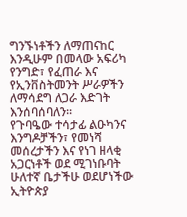ግንኙነቶችን ለማጠናከር እንዲሁም በመላው አፍሪካ የንግድ፣ የፈጠራ እና የኢንቨስትመንት ሥራዎችን ለማሳደግ ለጋራ እድገት እንሰባሰባለን፡፡
የጉባዔው ተሳታፊ ልዑካንና እንግዶቻችን፣ የመነሻ መሰረታችን እና የነገ ዘላቂ አጋርነቶች ወደ ሚገነቡባት ሁለተኛ ቤታችሁ ወደሆነችው ኢትዮጵያ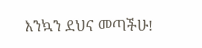እንኳን ደህና መጣችሁ!